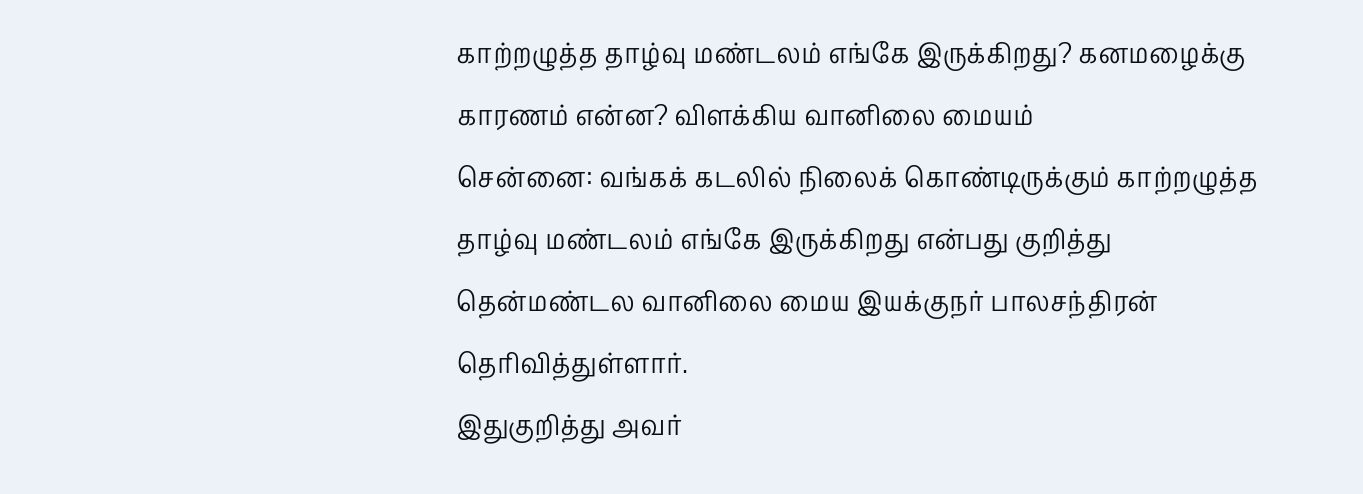காற்றழுத்த தாழ்வு மண்டலம் எங்கே இருக்கிறது? கனமழைக்கு காரணம் என்ன? விளக்கிய வானிலை மையம்
சென்னை: வங்கக் கடலில் நிலைக் கொண்டிருக்கும் காற்றழுத்த தாழ்வு மண்டலம் எங்கே இருக்கிறது என்பது குறித்து தென்மண்டல வானிலை மைய இயக்குநர் பாலசந்திரன் தெரிவித்துள்ளார்.
இதுகுறித்து அவர்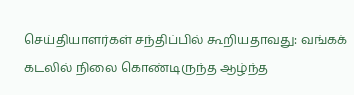செய்தியாளர்கள் சந்திப்பில் கூறியதாவது: வங்கக் கடலில் நிலை கொண்டிருந்த ஆழ்ந்த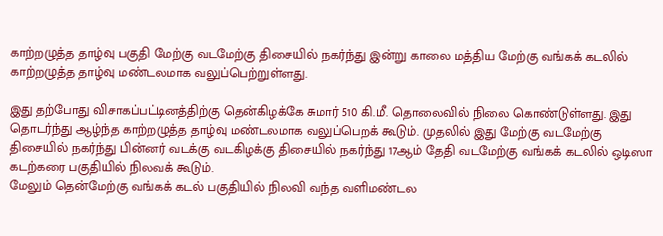காற்றழுத்த தாழ்வு பகுதி மேற்கு வடமேற்கு திசையில் நகர்ந்து இன்று காலை மத்திய மேற்கு வங்கக் கடலில் காற்றழுத்த தாழ்வு மண்டலமாக வலுப்பெற்றுள்ளது.

இது தற்போது விசாகப்பட்டினத்திற்கு தென்கிழக்கே சுமார் 510 கி.மீ. தொலைவில் நிலை கொண்டுள்ளது. இது தொடர்ந்து ஆழ்ந்த காற்றழுத்த தாழ்வு மண்டலமாக வலுப்பெறக் கூடும். முதலில் இது மேற்கு வடமேற்கு திசையில் நகர்ந்து பின்னர் வடக்கு வடகிழக்கு திசையில் நகர்ந்து 17ஆம் தேதி வடமேற்கு வங்கக் கடலில் ஒடிஸா கடற்கரை பகுதியில் நிலவக் கூடும்.
மேலும் தென்மேற்கு வங்கக் கடல் பகுதியில் நிலவி வந்த வளிமண்டல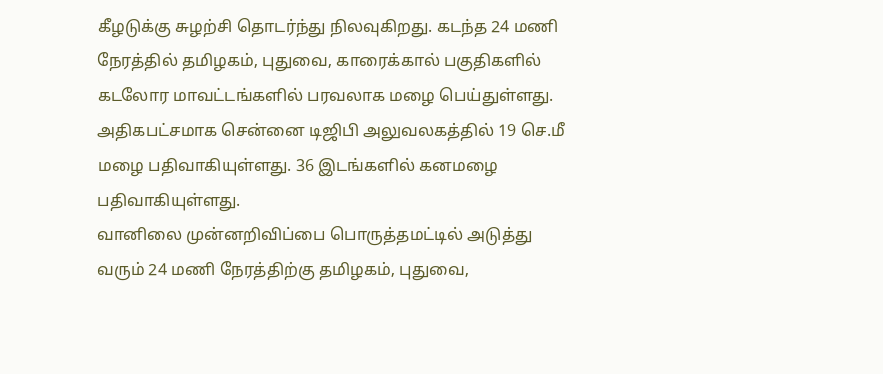கீழடுக்கு சுழற்சி தொடர்ந்து நிலவுகிறது. கடந்த 24 மணி நேரத்தில் தமிழகம், புதுவை, காரைக்கால் பகுதிகளில் கடலோர மாவட்டங்களில் பரவலாக மழை பெய்துள்ளது. அதிகபட்சமாக சென்னை டிஜிபி அலுவலகத்தில் 19 செ.மீ மழை பதிவாகியுள்ளது. 36 இடங்களில் கனமழை பதிவாகியுள்ளது.
வானிலை முன்னறிவிப்பை பொருத்தமட்டில் அடுத்து வரும் 24 மணி நேரத்திற்கு தமிழகம், புதுவை,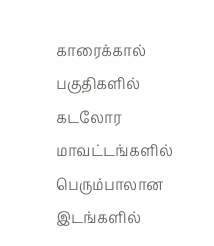காரைக்கால் பகுதிகளில் கடலோர மாவட்டங்களில் பெரும்பாலான இடங்களில்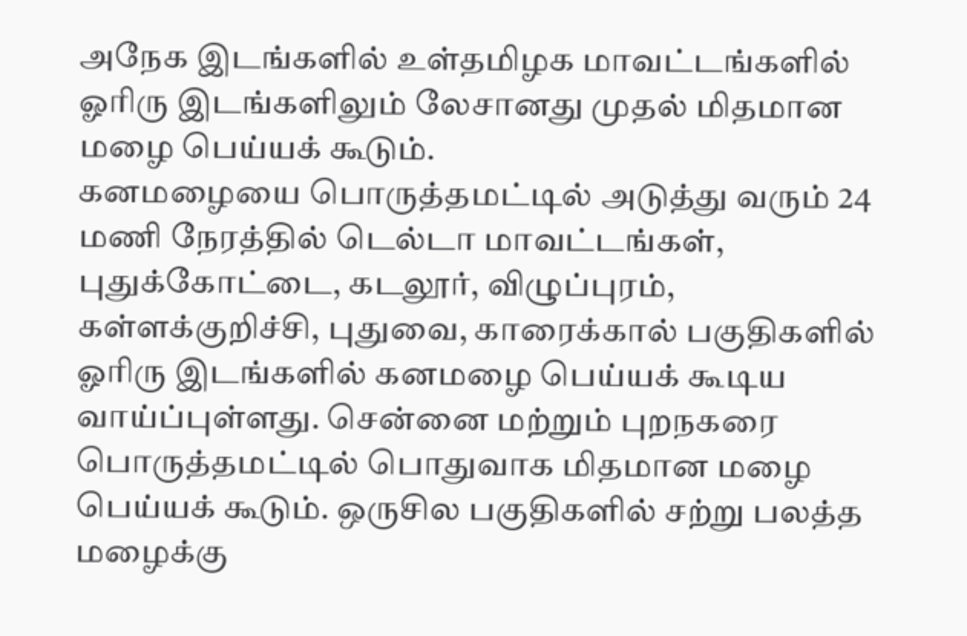அநேக இடங்களில் உள்தமிழக மாவட்டங்களில் ஓரிரு இடங்களிலும் லேசானது முதல் மிதமான மழை பெய்யக் கூடும்.
கனமழையை பொருத்தமட்டில் அடுத்து வரும் 24 மணி நேரத்தில் டெல்டா மாவட்டங்கள், புதுக்கோட்டை, கடலூர், விழுப்புரம், கள்ளக்குறிச்சி, புதுவை, காரைக்கால் பகுதிகளில் ஓரிரு இடங்களில் கனமழை பெய்யக் கூடிய வாய்ப்புள்ளது. சென்னை மற்றும் புறநகரை பொருத்தமட்டில் பொதுவாக மிதமான மழை பெய்யக் கூடும். ஒருசில பகுதிகளில் சற்று பலத்த மழைக்கு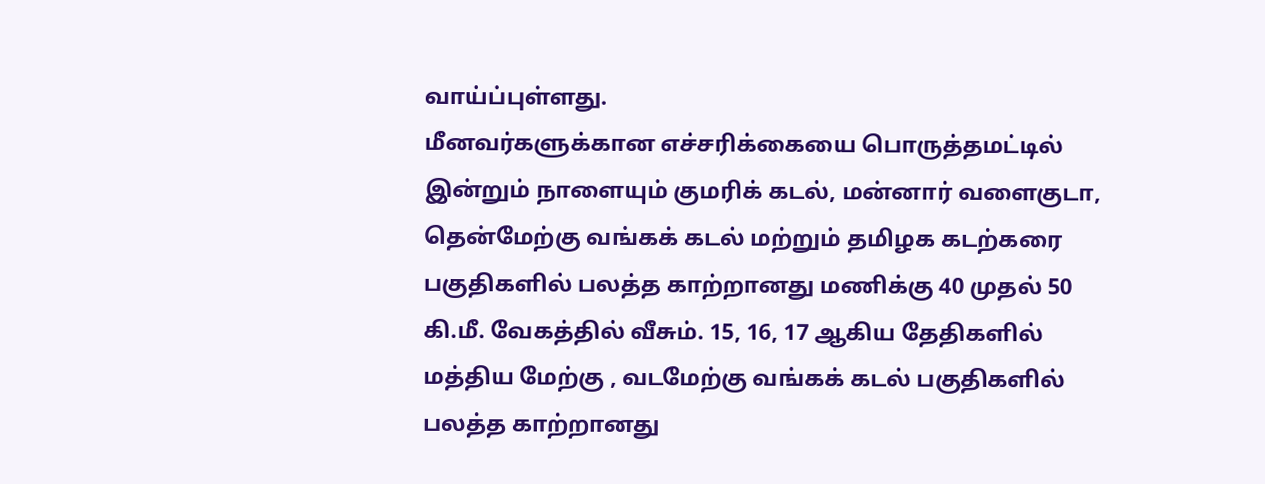வாய்ப்புள்ளது.
மீனவர்களுக்கான எச்சரிக்கையை பொருத்தமட்டில் இன்றும் நாளையும் குமரிக் கடல், மன்னார் வளைகுடா, தென்மேற்கு வங்கக் கடல் மற்றும் தமிழக கடற்கரை பகுதிகளில் பலத்த காற்றானது மணிக்கு 40 முதல் 50 கி.மீ. வேகத்தில் வீசும். 15, 16, 17 ஆகிய தேதிகளில் மத்திய மேற்கு , வடமேற்கு வங்கக் கடல் பகுதிகளில் பலத்த காற்றானது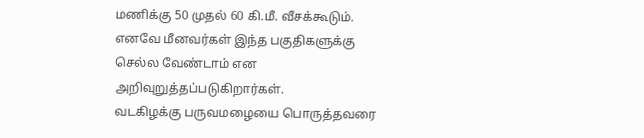மணிக்கு 50 முதல் 60 கி.மீ. வீசக்கூடும். எனவே மீனவர்கள் இந்த பகுதிகளுக்கு செல்ல வேண்டாம் என அறிவுறுத்தப்படுகிறார்கள்.
வடகிழக்கு பருவமழையை பொருத்தவரை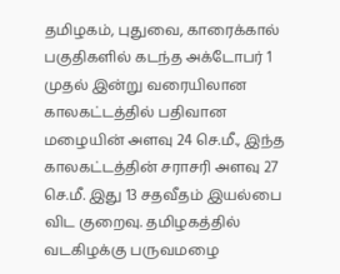தமிழகம், புதுவை, காரைக்கால் பகுதிகளில் கடந்த அக்டோபர் 1 முதல் இன்று வரையிலான காலகட்டத்தில் பதிவான மழையின் அளவு 24 செ.மீ., இந்த காலகட்டத்தின் சராசரி அளவு 27 செ.மீ. இது 13 சதவீதம் இயல்பை விட குறைவு. தமிழகத்தில் வடகிழக்கு பருவமழை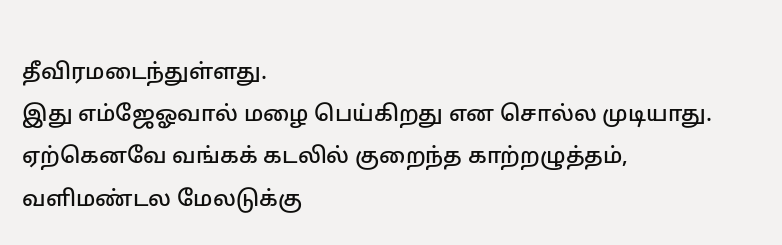தீவிரமடைந்துள்ளது.
இது எம்ஜேஓவால் மழை பெய்கிறது என சொல்ல முடியாது. ஏற்கெனவே வங்கக் கடலில் குறைந்த காற்றழுத்தம், வளிமண்டல மேலடுக்கு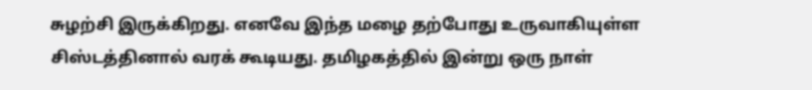சுழற்சி இருக்கிறது. எனவே இந்த மழை தற்போது உருவாகியுள்ள சிஸ்டத்தினால் வரக் கூடியது. தமிழகத்தில் இன்று ஒரு நாள்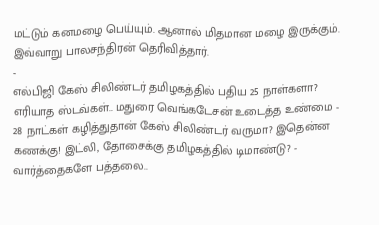மட்டும் கனமழை பெய்யும். ஆனால் மிதமான மழை இருக்கும். இவ்வாறு பாலசந்திரன் தெரிவித்தார்.
-
எல்பிஜி கேஸ் சிலிண்டர் தமிழகத்தில் பதிய 25 நாள்களா? எரியாத ஸ்டவ்கள்.. மதுரை வெங்கடேசன் உடைத்த உண்மை -
28 நாட்கள் கழித்துதான் கேஸ் சிலிண்டர் வருமா? இதென்ன கணக்கு! இட்லி, தோசைக்கு தமிழகத்தில் டிமாண்டு? -
வார்த்தைகளே பத்தலை..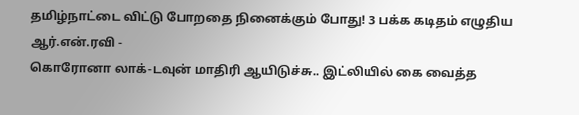தமிழ்நாட்டை விட்டு போறதை நினைக்கும் போது! 3 பக்க கடிதம் எழுதிய ஆர்.என்.ரவி -
கொரோனா லாக்-டவுன் மாதிரி ஆயிடுச்சு.. இட்லியில் கை வைத்த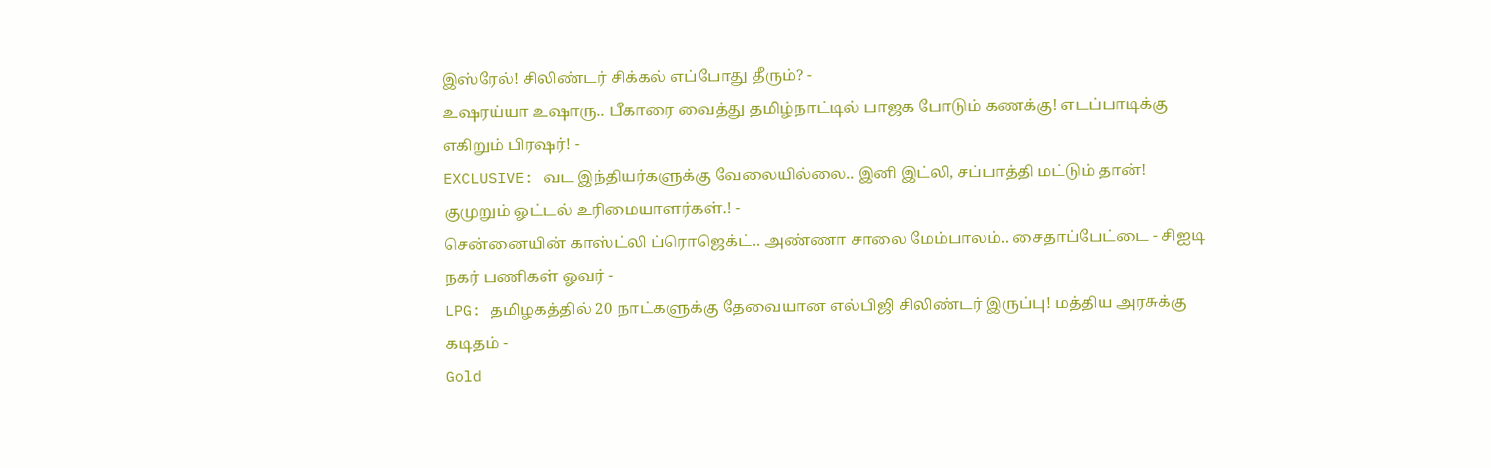இஸ்ரேல்! சிலிண்டர் சிக்கல் எப்போது தீரும்? -
உஷரய்யா உஷாரு.. பீகாரை வைத்து தமிழ்நாட்டில் பாஜக போடும் கணக்கு! எடப்பாடிக்கு எகிறும் பிரஷர்! -
EXCLUSIVE: வட இந்தியர்களுக்கு வேலையில்லை.. இனி இட்லி, சப்பாத்தி மட்டும் தான்! குமுறும் ஓட்டல் உரிமையாளர்கள்.! -
சென்னையின் காஸ்ட்லி ப்ரொஜெக்ட்.. அண்ணா சாலை மேம்பாலம்.. சைதாப்பேட்டை - சிஐடி நகர் பணிகள் ஓவர் -
LPG: தமிழகத்தில் 20 நாட்களுக்கு தேவையான எல்பிஜி சிலிண்டர் இருப்பு! மத்திய அரசுக்கு கடிதம் -
Gold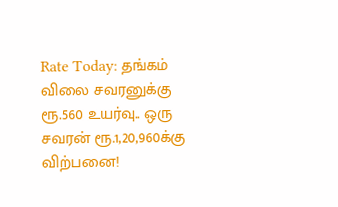Rate Today: தங்கம் விலை சவரனுக்கு ரூ.560 உயர்வு.. ஒரு சவரன் ரூ.1,20,960க்கு விற்பனை!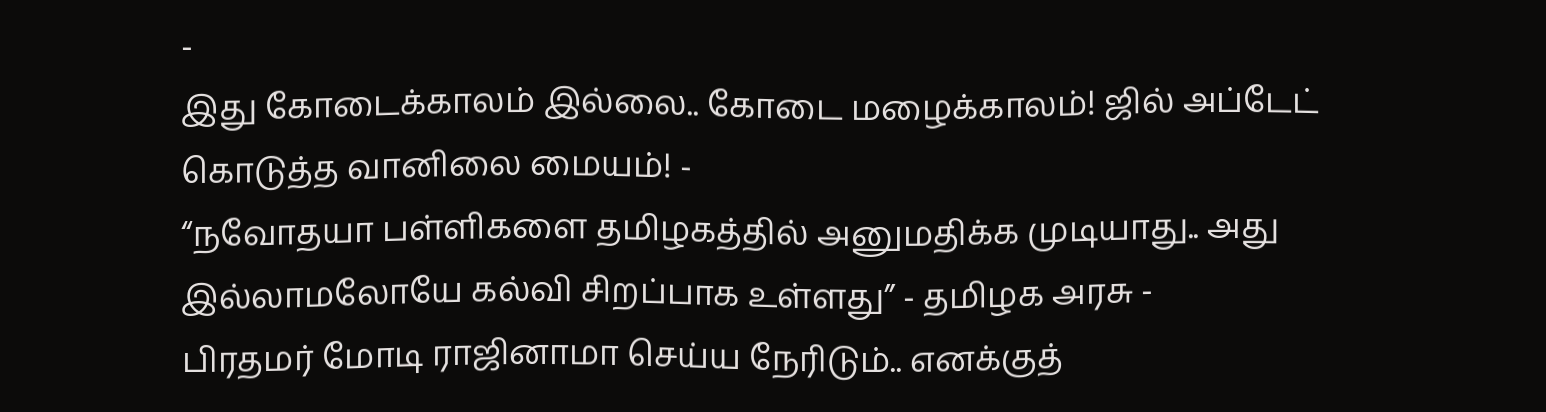-
இது கோடைக்காலம் இல்லை.. கோடை மழைக்காலம்! ஜில் அப்டேட் கொடுத்த வானிலை மையம்! -
“நவோதயா பள்ளிகளை தமிழகத்தில் அனுமதிக்க முடியாது.. அது இல்லாமலோயே கல்வி சிறப்பாக உள்ளது” - தமிழக அரசு -
பிரதமர் மோடி ராஜினாமா செய்ய நேரிடும்.. எனக்குத்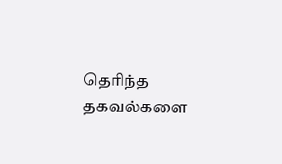தெரிந்த தகவல்களை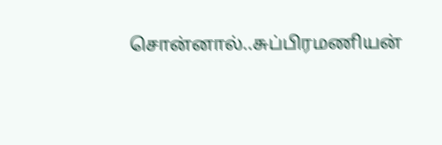சொன்னால்..சுப்பிரமணியன்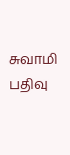சுவாமி பதிவு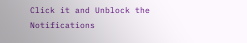Click it and Unblock the Notifications